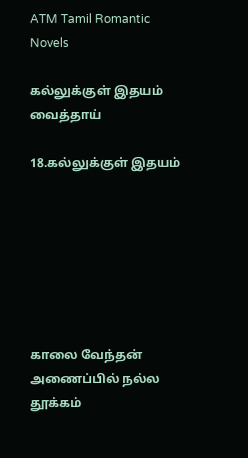ATM Tamil Romantic Novels

கல்லுக்குள் இதயம் வைத்தாய்

18.கல்லுக்குள் இதயம்







காலை வேந்தன் அணைப்பில் நல்ல தூக்கம்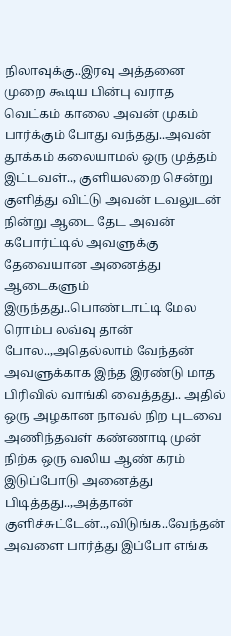நிலாவுக்கு..இரவு அத்தனை முறை கூடிய பின்பு வராத வெட்கம் காலை அவன் முகம் பார்க்கும் போது வந்தது..அவன் தூக்கம் கலையாமல் ஒரு முத்தம் இட்டவள்.., குளியலறை சென்று குளித்து விட்டு அவன் டவலுடன் நின்று ஆடை தேட அவன் கபோர்ட்டில் அவளுக்கு தேவையான அனைத்து ஆடைகளும் இருந்தது..பொண்டாட்டி மேல ரொம்ப லவ்வு தான் போல..,அதெல்லாம் வேந்தன் அவளுக்காக இந்த இரண்டு மாத பிரிவில் வாங்கி வைத்தது.. அதில் ஒரு அழகான நாவல் நிற புடவை அணிந்தவள் கண்ணாடி முன் நிற்க ஒரு வலிய ஆண் கரம் இடுப்போடு அனைத்து பிடித்தது..,அத்தான் குளிச்சுட்டேன்..,விடுங்க..வேந்தன் அவளை பார்த்து இப்போ எங்க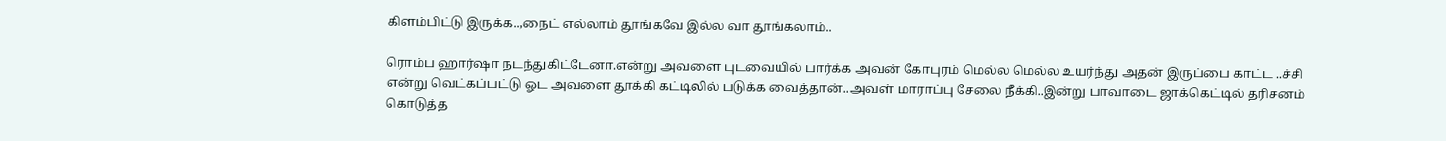கிளம்பிட்டு இருக்க..,நைட் எல்லாம் தூங்கவே இல்ல வா தூங்கலாம்..

ரொம்ப ஹார்ஷா நடந்துகிட்டேனா.என்று அவளை புடவையில் பார்க்க அவன் கோபுரம் மெல்ல மெல்ல உயர்ந்து அதன் இருப்பை காட்ட ..ச்சி என்று வெட்கப்பட்டு ஓட அவளை தூக்கி கட்டிலில் படுக்க வைத்தான்..அவள் மாராப்பு சேலை நீக்கி..இன்று பாவாடை ஜாக்கெட்டில் தரிசனம் கொடுத்த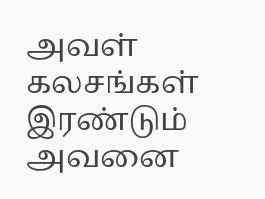அவள் கலசங்கள் இரண்டும் அவனை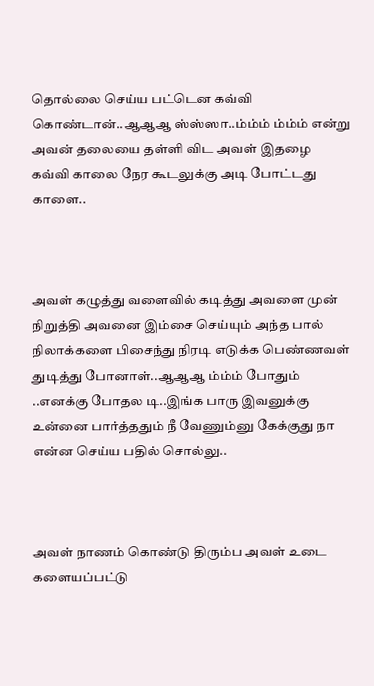தொல்லை செய்ய பட்டென கவ்வி கொண்டான்..ஆஆஆ ஸ்ஸ்ஸா..ம்ம்ம் ம்ம்ம் என்று அவன் தலையை தள்ளி விட அவள் இதழை கவ்வி காலை நேர கூடலுக்கு அடி போட்டது காளை..



அவள் கழுத்து வளைவில் கடித்து அவளை முன் நிறுத்தி அவனை இம்சை செய்யும் அந்த பால் நிலாக்களை பிசைந்து நிரடி எடுக்க பெண்ணவள் துடித்து போனாள்..ஆஆஆ ம்ம்ம் போதும் ..எனக்கு போதல டி..இங்க பாரு இவனுக்கு உன்னை பார்த்ததும் நீ வேணும்னு கேக்குது நா என்ன செய்ய பதில் சொல்லு..



அவள் நாணம் கொண்டு திரும்ப அவள் உடை களையப்பட்டு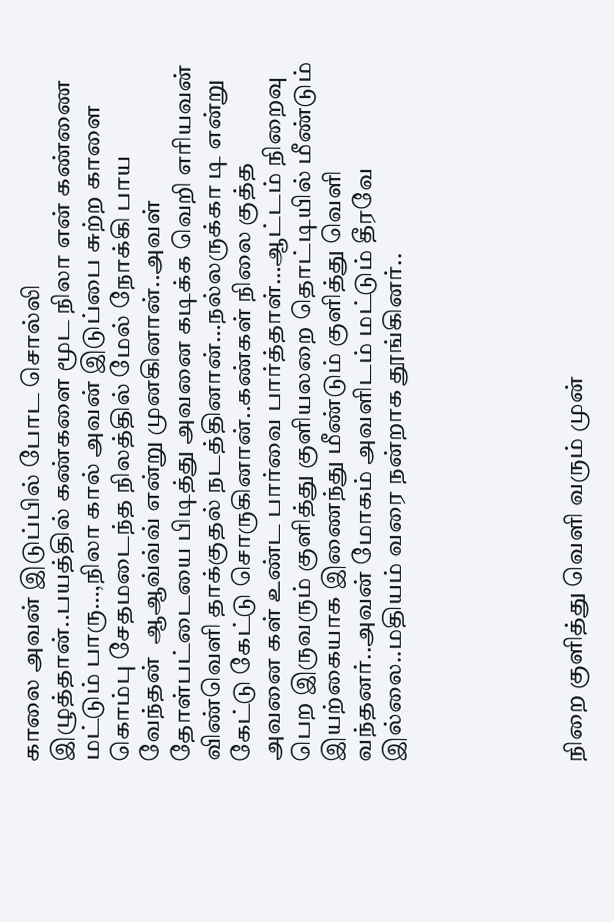காலை அவன் இடுப்பில் போட சொல்லி இழுத்தான்..பயத்தில் கண்களை மூட நிலா என் கண்ணை மட்டும் பாரு…,நிலா கால் அவன் இடுப்பை சுற்ற காளை கொம்பு சேதமடைந்த நிலத்தில் மேல் நோக்கி பாய வேந்தன்  ஆஆவ்வ்வ் என்று முனகினான்..அவள் தோள்பட்டையை பிடித்து அவனை கடிக்க வெறி எரியவன் விண்வெளி தாக்குதல் நடத்தினான்…நல்லருக்கா டி என்று கேட்டு கேட்டு சொருகினான்..கண்கள் நிலை குத்த அவனை கள் உண்ட பார்வை பார்த்தாள்…ஆட்டம் நிறைவு பெற இருவரும் குளித்து குளியலறை தொட்டியில் மீண்டும் இயற்கையாக இணைந்து மீண்டும் குளித்து வெளி வந்தனர்..அவன் மோகம் அவளிடம் மட்டும் தீரவே இல்லை..மதியம் வரை நன்றாக தூங்கினர்..





நிறை குளித்து வெளி வரும் முன்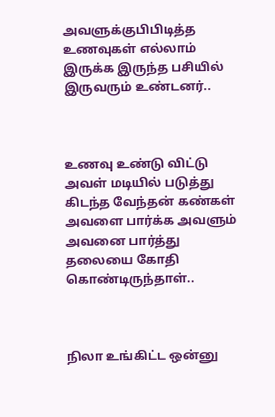அவளுக்குபிபிடித்த உணவுகள் எல்லாம் இருக்க இருந்த பசியில் இருவரும் உண்டனர்..



உணவு உண்டு விட்டு அவள் மடியில் படுத்து கிடந்த வேந்தன் கண்கள் அவளை பார்க்க அவளும் அவனை பார்த்து தலையை கோதி கொண்டிருந்தாள்..



நிலா உங்கிட்ட ஒன்னு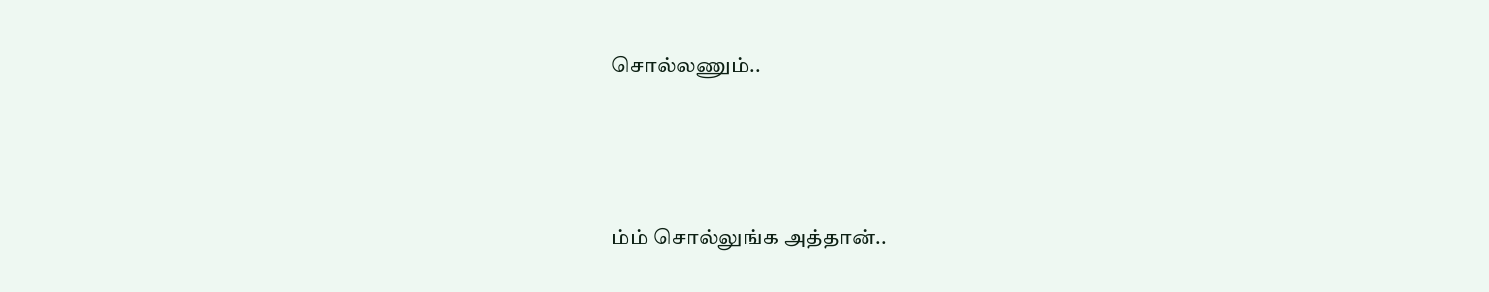சொல்லணும்..



ம்ம் சொல்லுங்க அத்தான்..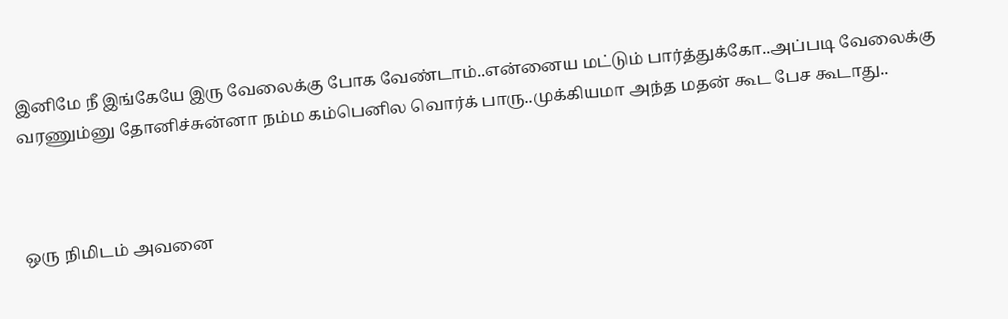இனிமே நீ இங்கேயே இரு வேலைக்கு போக வேண்டாம்..என்னைய மட்டும் பார்த்துக்கோ..அப்படி வேலைக்கு வரணும்னு தோனிச்சுன்னா நம்ம கம்பெனில வொர்க் பாரு..முக்கியமா அந்த மதன் கூட பேச கூடாது..



ஒரு நிமிடம் அவனை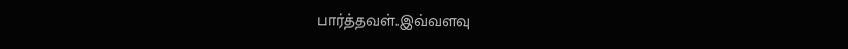பார்த்தவள்..இவ்வளவு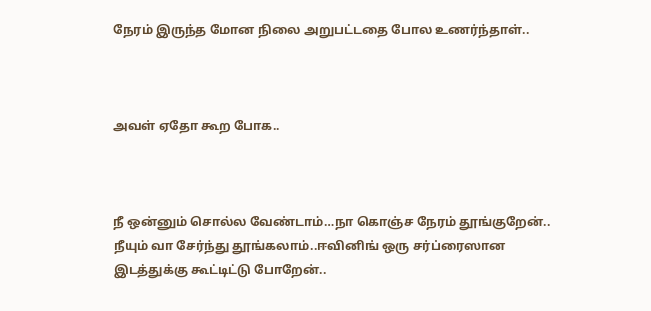நேரம் இருந்த மோன நிலை அறுபட்டதை போல உணர்ந்தாள்..



அவள் ஏதோ கூற போக..



நீ ஒன்னும் சொல்ல வேண்டாம்…நா கொஞ்ச நேரம் தூங்குறேன்.. நீயும் வா சேர்ந்து தூங்கலாம்..ஈவினிங் ஒரு சர்ப்ரைஸான இடத்துக்கு கூட்டிட்டு போறேன்..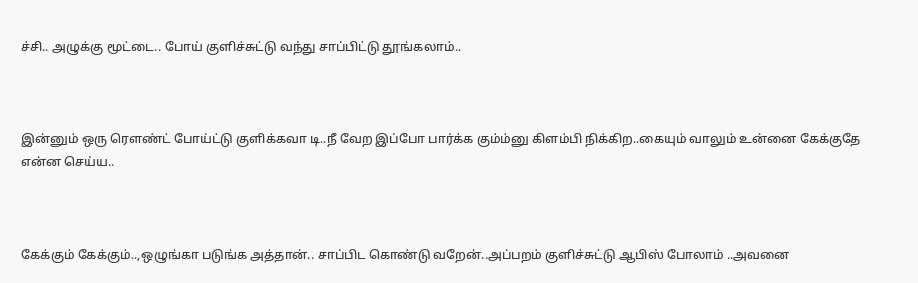ச்சி.. அழுக்கு மூட்டை.. போய் குளிச்சுட்டு வந்து சாப்பிட்டு தூங்கலாம்..



இன்னும் ஒரு ரௌண்ட் போய்ட்டு குளிக்கவா டி..நீ வேற இப்போ பார்க்க கும்ம்னு கிளம்பி நிக்கிற..கையும் வாலும் உன்னை கேக்குதே என்ன செய்ய..



கேக்கும் கேக்கும்..,ஒழுங்கா படுங்க அத்தான்.. சாப்பிட கொண்டு வறேன்..அப்பறம் குளிச்சுட்டு ஆபிஸ் போலாம் ..அவனை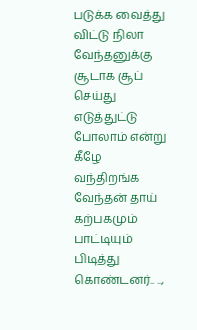படுக்க வைத்து விட்டு நிலா வேந்தனுக்கு சூடாக சூப் செய்து எடுத்துட்டு போலாம் என்று  கீழே வந்திறங்க வேந்தன் தாய் கற்பகமும் பாட்டியும் பிடித்து கொண்டனர்.. ..,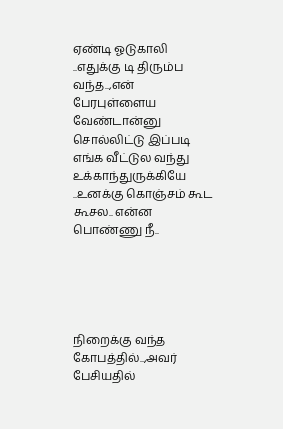ஏண்டி ஓடுகாலி ..எதுக்கு டி திரும்ப வந்த..,என் பேரபுள்ளைய வேண்டான்னு சொல்லிட்டு இப்படி எங்க வீட்டுல வந்து உக்காந்துருக்கியே ..உனக்கு கொஞ்சம் கூட கூசல.. என்ன பொண்ணு நீ..





நிறைக்கு வந்த கோபத்தில்..,அவர் பேசியதில்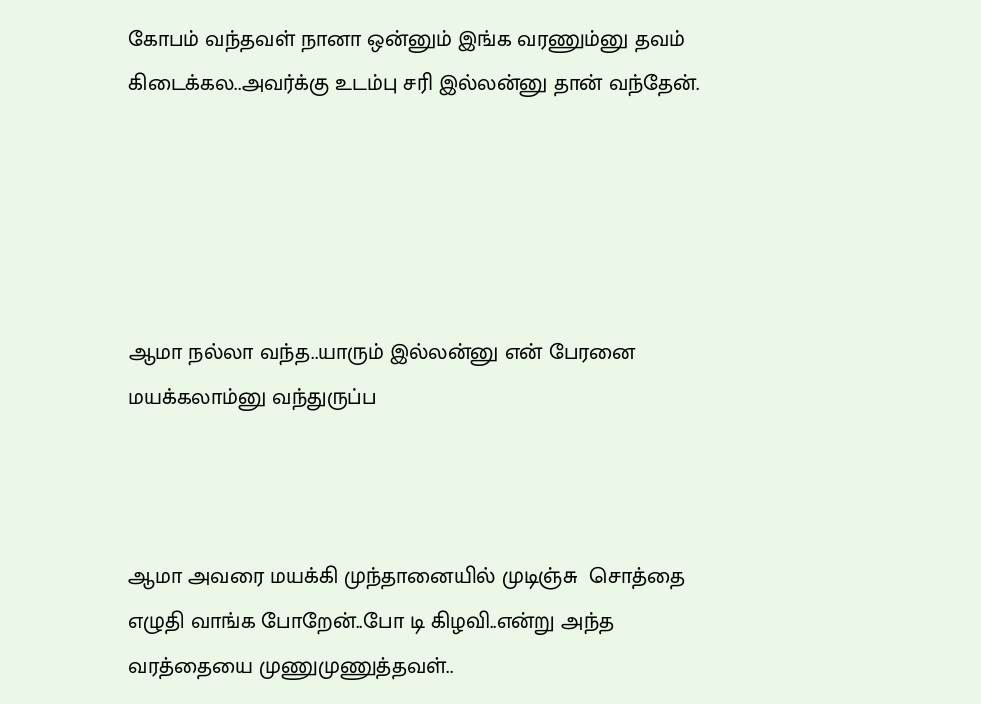கோபம் வந்தவள் நானா ஒன்னும் இங்க வரணும்னு தவம் கிடைக்கல..அவர்க்கு உடம்பு சரி இல்லன்னு தான் வந்தேன்.





ஆமா நல்லா வந்த..யாரும் இல்லன்னு என் பேரனை மயக்கலாம்னு வந்துருப்ப



ஆமா அவரை மயக்கி முந்தானையில் முடிஞ்சு  சொத்தை எழுதி வாங்க போறேன்..போ டி கிழவி..என்று அந்த வரத்தையை முணுமுணுத்தவள்..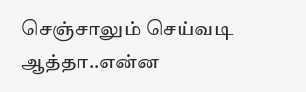செஞ்சாலும் செய்வடி ஆத்தா..என்ன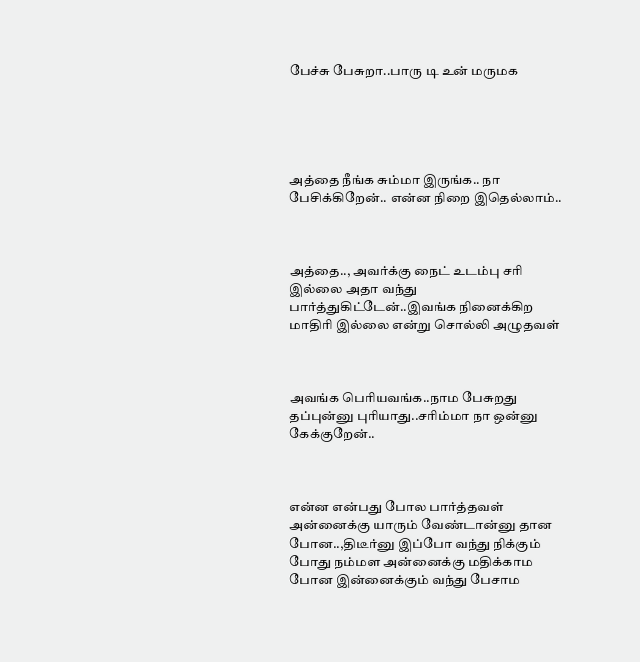பேச்சு பேசுறா..பாரு டி உன் மருமக





அத்தை நீங்க சும்மா இருங்க.. நா பேசிக்கிறேன்.. என்ன நிறை இதெல்லாம்..



அத்தை.., அவர்க்கு நைட் உடம்பு சரி இல்லை அதா வந்து பார்த்துகிட்டேன்..இவங்க நினைக்கிற மாதிரி இல்லை என்று சொல்லி அழுதவள்



அவங்க பெரியவங்க..நாம பேசுறது தப்புன்னு புரியாது..சரிம்மா நா ஒன்னு கேக்குறேன்..



என்ன என்பது போல பார்த்தவள் அன்னைக்கு யாரும் வேண்டான்னு தான போன..,திடீர்னு இப்போ வந்து நிக்கும் போது நம்மள அன்னைக்கு மதிக்காம போன இன்னைக்கும் வந்து பேசாம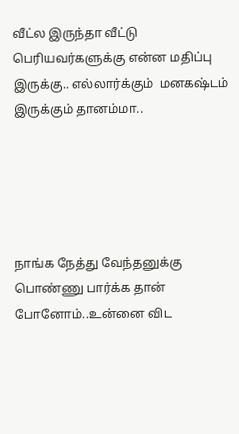வீட்ல இருந்தா வீட்டு பெரியவர்களுக்கு என்ன மதிப்பு இருக்கு.. எல்லார்க்கும்  மனகஷ்டம் இருக்கும் தானம்மா..





நாங்க நேத்து வேந்தனுக்கு பொண்ணு பார்க்க தான் போனோம்..உன்னை விட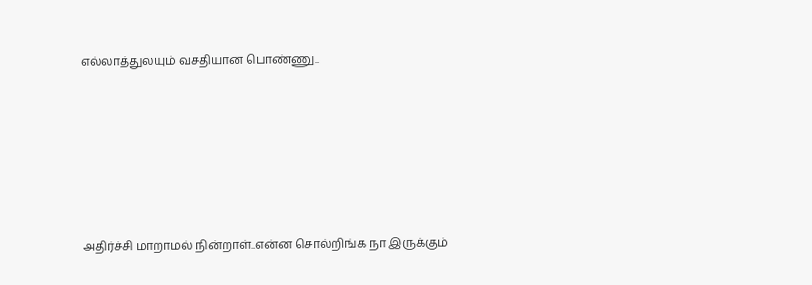எல்லாத்துலயும் வசதியான பொண்ணு..







அதிர்ச்சி மாறாமல் நின்றாள்..என்ன சொல்றிங்க நா இருக்கும்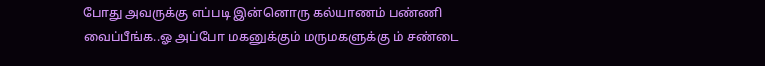போது அவருக்கு எப்படி இன்னொரு கல்யாணம் பண்ணி வைப்பீங்க..ஓ அப்போ மகனுக்கும் மருமகளுக்கு ம் சண்டை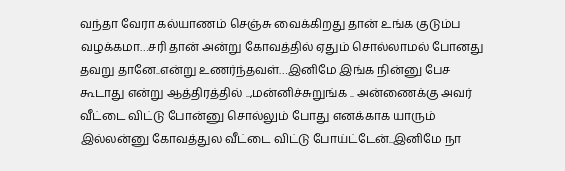வந்தா வேரா கல்யாணம் செஞ்சு வைக்கிறது தான் உங்க குடும்ப வழக்கமா…சரி தான் அன்று கோவத்தில் ஏதும் சொல்லாமல் போனது தவறு தானே..என்று உணர்ந்தவள்…இனிமே இங்க நின்னு பேச கூடாது என்று ஆத்திரத்தில் ..,மன்னிச்சுறுங்க .. அன்ணைக்கு அவர் வீட்டை விட்டு போன்னு சொல்லும் போது எனக்காக யாரும் இல்லன்னு கோவத்துல வீட்டை விட்டு போய்ட்டேன்..இனிமே நா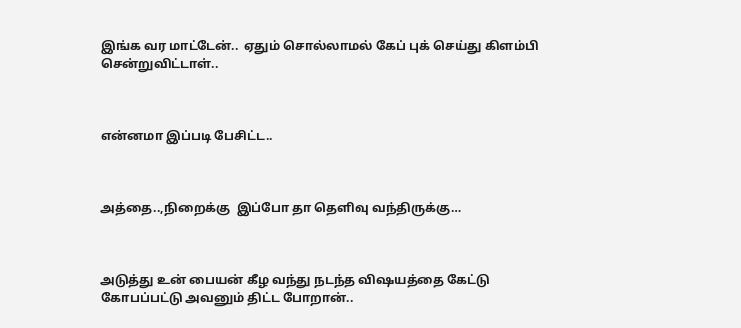இங்க வர மாட்டேன்..  ஏதும் சொல்லாமல் கேப் புக் செய்து கிளம்பி சென்றுவிட்டாள்..



என்னமா இப்படி பேசிட்ட..



அத்தை..,நிறைக்கு  இப்போ தா தெளிவு வந்திருக்கு…



அடுத்து உன் பையன் கீழ வந்து நடந்த விஷயத்தை கேட்டு கோபப்பட்டு அவனும் திட்ட போறான்..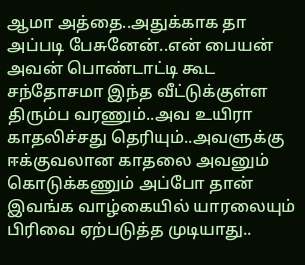ஆமா அத்தை..அதுக்காக தா அப்படி பேசுனேன்..என் பையன் அவன் பொண்டாட்டி கூட சந்தோசமா இந்த வீட்டுக்குள்ள திரும்ப வரணும்..அவ உயிரா காதலிச்சது தெரியும்..அவளுக்கு ஈக்குவலான காதலை அவனும் கொடுக்கணும் அப்போ தான் இவங்க வாழ்கையில் யாரலையும் பிரிவை ஏற்படுத்த முடியாது..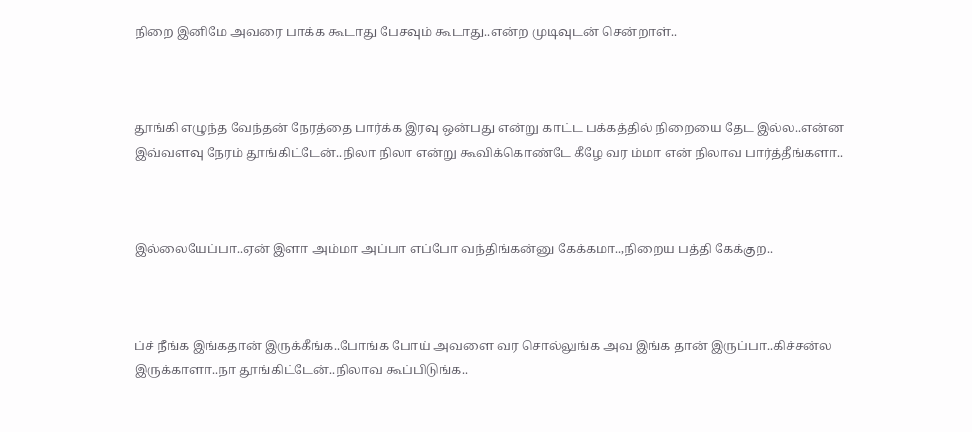நிறை இனிமே அவரை பாக்க கூடாது பேசவும் கூடாது..என்ற முடிவுடன் சென்றாள்..



தூங்கி எழுந்த வேந்தன் நேரத்தை பார்க்க இரவு ஒன்பது என்று காட்ட பக்கத்தில் நிறையை தேட இல்ல..என்ன இவ்வளவு நேரம் தூங்கிட்டேன்..நிலா நிலா என்று கூவிக்கொண்டே கீழே வர ம்மா என் நிலாவ பார்த்தீங்களா..



இல்லையேப்பா..ஏன் இளா அம்மா அப்பா எப்போ வந்திங்கன்னு கேக்கமா..,நிறைய பத்தி கேக்குற..



ப்ச் நீங்க இங்கதான் இருக்கீங்க..போங்க போய் அவளை வர சொல்லுங்க அவ இங்க தான் இருப்பா..கிச்சன்ல இருக்காளா..நா தூங்கிட்டேன்..நிலாவ கூப்பிடுங்க..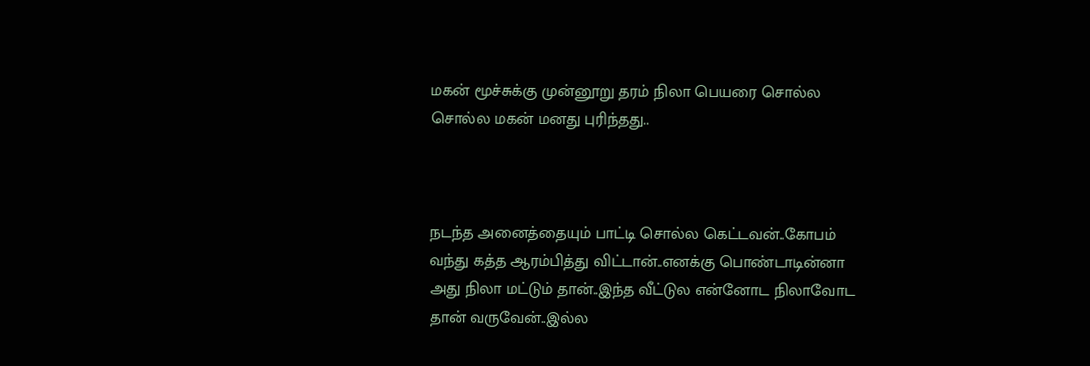மகன் மூச்சுக்கு முன்னூறு தரம் நிலா பெயரை சொல்ல சொல்ல மகன் மனது புரிந்தது..



நடந்த அனைத்தையும் பாட்டி சொல்ல கெட்டவன்..கோபம் வந்து கத்த ஆரம்பித்து விட்டான்..எனக்கு பொண்டாடின்னா அது நிலா மட்டும் தான்..இந்த வீட்டுல என்னோட நிலாவோட தான் வருவேன்..இல்ல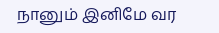நானும் இனிமே வர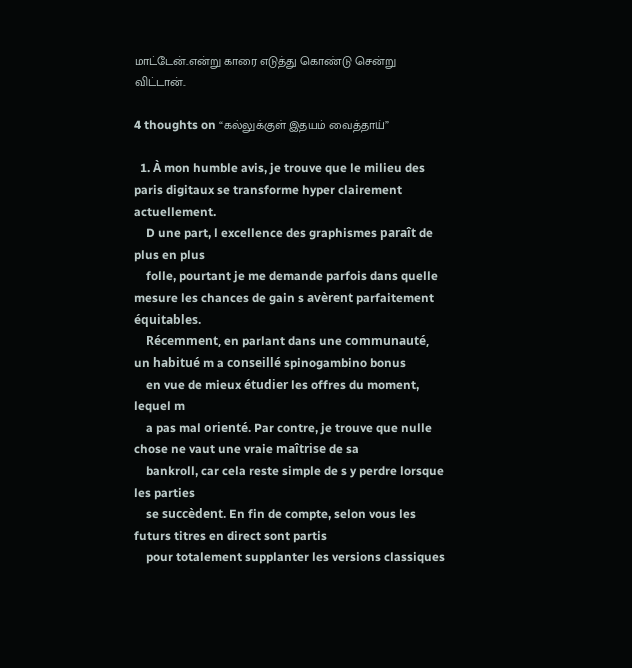மாட்டேன்..என்று காரை எடுத்து கொண்டு சென்று விட்டான்..

4 thoughts on “கல்லுக்குள் இதயம் வைத்தாய்”

  1. À mon humble avis, je trouve que le milieu des paris digitaux se transforme hyper clairement actuellement.
    D une part, l excellence des graphismes paraît de plus en plus
    folle, pourtant je me demande parfois dans quelle mesure les chances de gain s avèrent parfaitement équitables.
    Récemment, en parlant dans une communauté, un habitué m a conseillé spinogambino bonus
    en vue de mieux étudier les offres du moment, lequel m
    a pas mal orienté. Par contre, je trouve que nulle chose ne vaut une vraie maîtrise de sa
    bankroll, car cela reste simple de s y perdre lorsque les parties
    se succèdent. En fin de compte, selon vous les futurs titres en direct sont partis
    pour totalement supplanter les versions classiques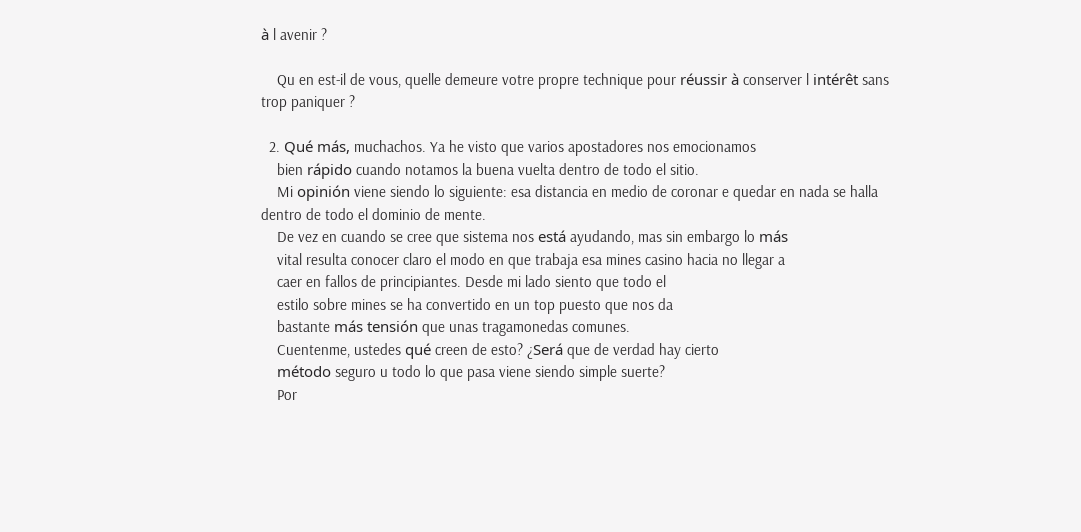à l avenir ?

    Qu en est-il de vous, quelle demeure votre propre technique pour réussir à conserver l intérêt sans trop paniquer ?

  2. Qué más, muchachos. Ya he visto que varios apostadores nos emocionamos
    bien rápido cuando notamos la buena vuelta dentro de todo el sitio.
    Mi opinión viene siendo lo siguiente: esa distancia en medio de coronar e quedar en nada se halla dentro de todo el dominio de mente.
    De vez en cuando se cree que sistema nos está ayudando, mas sin embargo lo más
    vital resulta conocer claro el modo en que trabaja esa mines casino hacia no llegar a
    caer en fallos de principiantes. Desde mi lado siento que todo el
    estilo sobre mines se ha convertido en un top puesto que nos da
    bastante más tensión que unas tragamonedas comunes.
    Cuentenme, ustedes qué creen de esto? ¿Será que de verdad hay cierto
    método seguro u todo lo que pasa viene siendo simple suerte?
    Por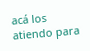acá los atiendo para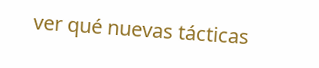ver qué nuevas tácticas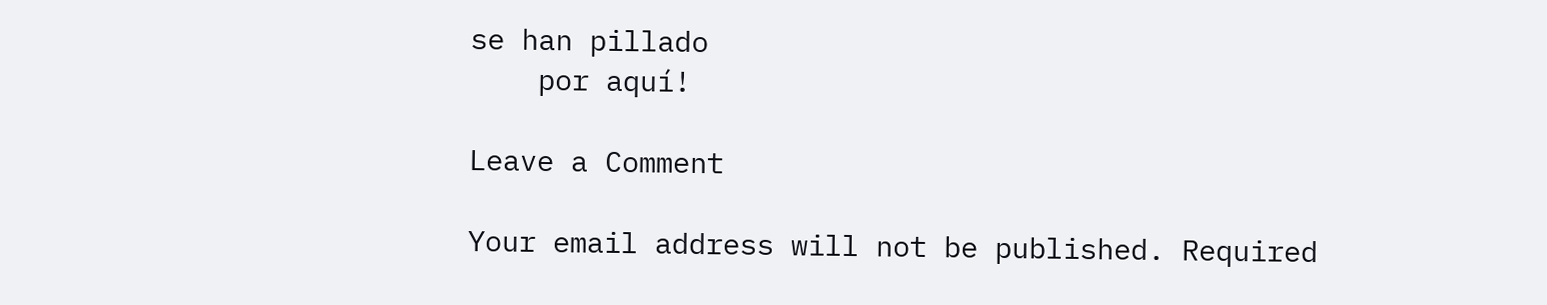se han pillado
    por aquí!

Leave a Comment

Your email address will not be published. Required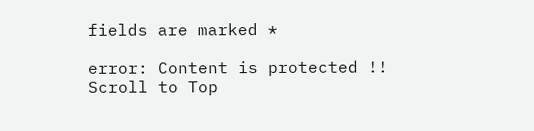fields are marked *

error: Content is protected !!
Scroll to Top